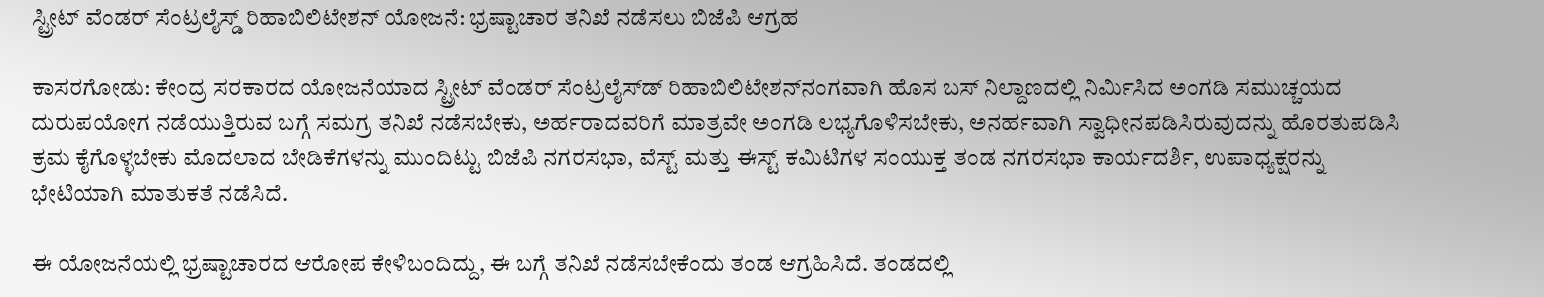ಸ್ಟ್ರೀಟ್ ವೆಂಡರ್ ಸೆಂಟ್ರಲೈಸ್ಡ್ ರಿಹಾಬಿಲಿಟೇಶನ್ ಯೋಜನೆ: ಭ್ರಷ್ಟಾಚಾರ ತನಿಖೆ ನಡೆಸಲು ಬಿಜೆಪಿ ಆಗ್ರಹ

ಕಾಸರಗೋಡು: ಕೇಂದ್ರ ಸರಕಾರದ ಯೋಜನೆಯಾದ ಸ್ಟ್ರೀಟ್ ವೆಂಡರ್ ಸೆಂಟ್ರಲೈಸ್‌ಡ್ ರಿಹಾಬಿಲಿಟೇಶನ್‌ನಂಗವಾಗಿ ಹೊಸ ಬಸ್ ನಿಲ್ದಾಣದಲ್ಲಿ ನಿರ್ಮಿಸಿದ ಅಂಗಡಿ ಸಮುಚ್ಚಯದ ದುರುಪಯೋಗ ನಡೆಯುತ್ತಿರುವ ಬಗ್ಗೆ ಸಮಗ್ರ ತನಿಖೆ ನಡೆಸಬೇಕು, ಅರ್ಹರಾದವರಿಗೆ ಮಾತ್ರವೇ ಅಂಗಡಿ ಲಭ್ಯಗೊಳಿಸಬೇಕು, ಅನರ್ಹವಾಗಿ ಸ್ವಾಧೀನಪಡಿಸಿರುವುದನ್ನು ಹೊರತುಪಡಿಸಿ ಕ್ರಮ ಕೈಗೊಳ್ಳಬೇಕು ಮೊದಲಾದ ಬೇಡಿಕೆಗಳನ್ನು ಮುಂದಿಟ್ಟು ಬಿಜೆಪಿ ನಗರಸಭಾ, ವೆಸ್ಟ್ ಮತ್ತು ಈಸ್ಟ್ ಕಮಿಟಿಗಳ ಸಂಯುಕ್ತ ತಂಡ ನಗರಸಭಾ ಕಾರ್ಯದರ್ಶಿ, ಉಪಾಧ್ಯಕ್ಷರನ್ನು ಭೇಟಿಯಾಗಿ ಮಾತುಕತೆ ನಡೆಸಿದೆ.

ಈ ಯೋಜನೆಯಲ್ಲಿ ಭ್ರಷ್ಟಾಚಾರದ ಆರೋಪ ಕೇಳಿಬಂದಿದ್ದು, ಈ ಬಗ್ಗೆ ತನಿಖೆ ನಡೆಸಬೇಕೆಂದು ತಂಡ ಆಗ್ರಹಿಸಿದೆ. ತಂಡದಲ್ಲಿ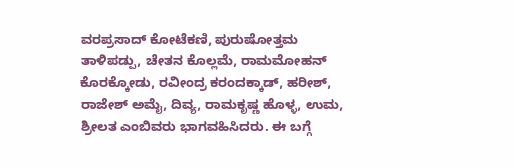ವರಪ್ರಸಾದ್ ಕೋಟೆಕಣಿ, ಪುರುಷೋತ್ತಮ ತಾಳಿಪಡ್ಪು, ಚೇತನ ಕೊಲ್ಲಮೆ, ರಾಮಮೋಹನ್ ಕೊರಕ್ಕೋಡು, ರವೀಂದ್ರ ಕರಂದಕ್ಕಾಡ್, ಹರೀಶ್, ರಾಜೇಶ್ ಅಮೈ, ದಿವ್ಯ, ರಾಮಕೃಷ್ಣ ಹೊಳ್ಳ, ಉಮ, ಶ್ರೀಲತ ಎಂಬಿವರು ಭಾಗವಹಿಸಿದರು. ಈ ಬಗ್ಗೆ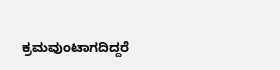ಕ್ರಮವುಂಟಾಗದಿದ್ದರೆ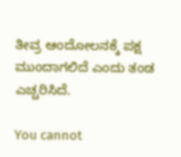ತೀವ್ರ ಆಂದೋಲನಕ್ಕೆ ಪಕ್ಷ ಮುಂದಾಗಲಿದೆ ಎಂದು ತಂಡ ಎಚ್ಚರಿಸಿದೆ.

You cannot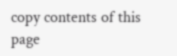copy contents of this page